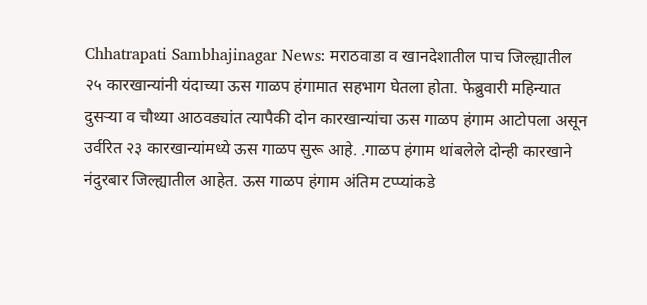Chhatrapati Sambhajinagar News: मराठवाडा व खानदेशातील पाच जिल्ह्यातील २५ कारखान्यांनी यंदाच्या ऊस गाळप हंगामात सहभाग घेतला होता. फेब्रुवारी महिन्यात दुसऱ्या व चौथ्या आठवड्यांत त्यापैकी दोन कारखान्यांचा ऊस गाळप हंगाम आटोपला असून उर्वरित २३ कारखान्यांमध्ये ऊस गाळप सुरू आहे. .गाळप हंगाम थांबलेले दोन्ही कारखाने नंदुरबार जिल्ह्यातील आहेत. ऊस गाळप हंगाम अंतिम टप्प्यांकडे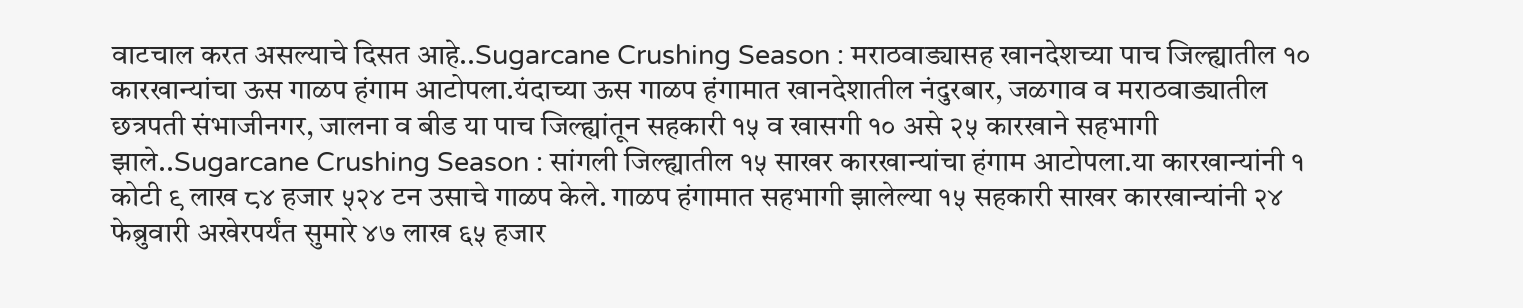वाटचाल करत असल्याचे दिसत आहे..Sugarcane Crushing Season : मराठवाड्यासह खानदेशच्या पाच जिल्ह्यातील १० कारखान्यांचा ऊस गाळप हंगाम आटोपला.यंदाच्या ऊस गाळप हंगामात खानदेशातील नंदुरबार, जळगाव व मराठवाड्यातील छत्रपती संभाजीनगर, जालना व बीड या पाच जिल्ह्यांतून सहकारी १५ व खासगी १० असे २५ कारखाने सहभागी झाले..Sugarcane Crushing Season : सांगली जिल्ह्यातील १५ साखर कारखान्यांचा हंगाम आटोपला.या कारखान्यांनी १ कोटी ९ लाख ८४ हजार ५२४ टन उसाचे गाळप केले. गाळप हंगामात सहभागी झालेल्या १५ सहकारी साखर कारखान्यांनी २४ फेब्रुवारी अखेरपर्यंत सुमारे ४७ लाख ६५ हजार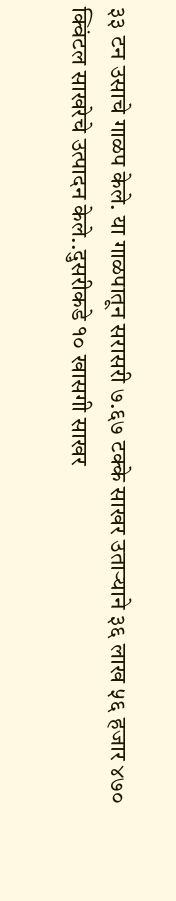३३ टन उसाचे गाळप केले. या गाळपातून सरासरी ७.६७ टक्के साखर उताऱ्याने ३६ लाख ५६ हजार ४७० क्विंटल साखरेचे उत्पादन केले..दुसरीकडे १० खासगी साखर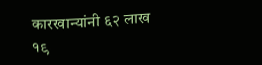कारखान्यांनी ६२ लाख १९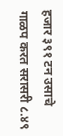हजार ३९१ टन उसाचे गाळप करत सरासरी ८.४९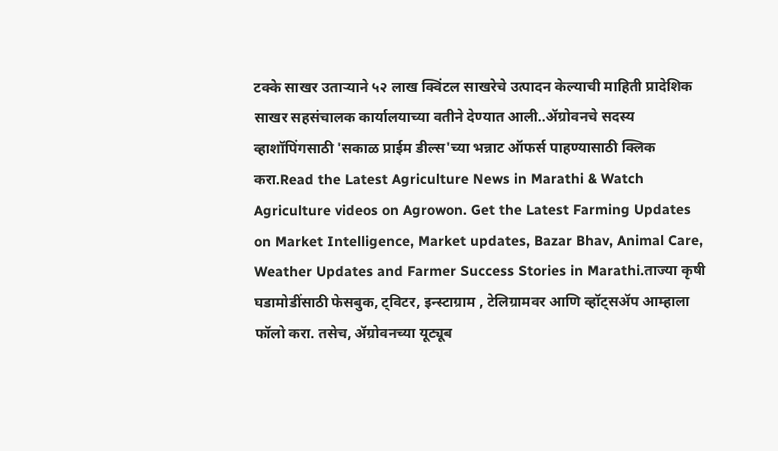टक्के साखर उताऱ्याने ५२ लाख क्विंटल साखरेचे उत्पादन केल्याची माहिती प्रादेशिक साखर सहसंचालक कार्यालयाच्या वतीने देण्यात आली..ॲग्रोवनचे सदस्य व्हाशॉपिंगसाठी 'सकाळ प्राईम डील्स'च्या भन्नाट ऑफर्स पाहण्यासाठी क्लिक करा.Read the Latest Agriculture News in Marathi & Watch Agriculture videos on Agrowon. Get the Latest Farming Updates on Market Intelligence, Market updates, Bazar Bhav, Animal Care, Weather Updates and Farmer Success Stories in Marathi.ताज्या कृषी घडामोडींसाठी फेसबुक, ट्विटर, इन्स्टाग्राम , टेलिग्रामवर आणि व्हॉट्सॲप आम्हाला फॉलो करा. तसेच, ॲग्रोवनच्या यूट्यूब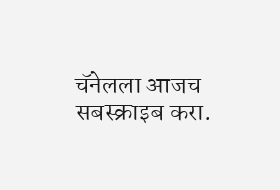चॅनेलला आजच सबस्क्राइब करा.